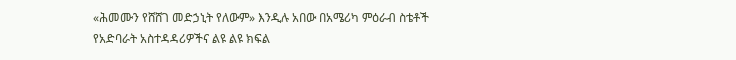«ሕመሙን የሸሸገ መድኃኒት የለውም» እንዲሉ አበው በአሜሪካ ምዕራብ ስቴቶች የአድባራት አስተዳዳሪዎችና ልዩ ልዩ ክፍል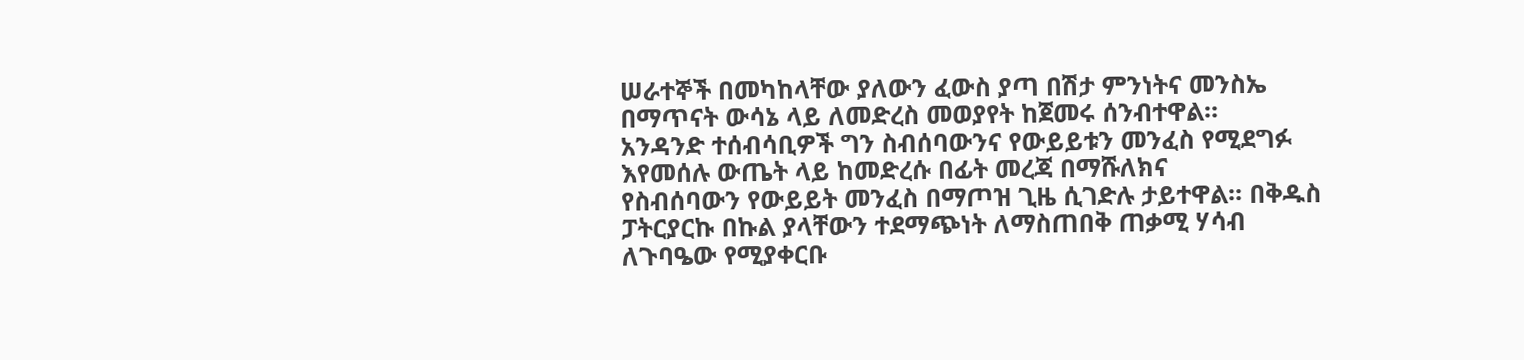ሠራተኞች በመካከላቸው ያለውን ፈውስ ያጣ በሽታ ምንነትና መንስኤ በማጥናት ውሳኔ ላይ ለመድረስ መወያየት ከጀመሩ ሰንብተዋል።
አንዳንድ ተሰብሳቢዎች ግን ስብሰባውንና የውይይቱን መንፈስ የሚደግፉ እየመሰሉ ውጤት ላይ ከመድረሱ በፊት መረጃ በማሹለክና
የስብሰባውን የውይይት መንፈስ በማጦዝ ጊዜ ሲገድሉ ታይተዋል። በቅዱስ ፓትርያርኩ በኩል ያላቸውን ተደማጭነት ለማስጠበቅ ጠቃሚ ሃሳብ
ለጉባዔው የሚያቀርቡ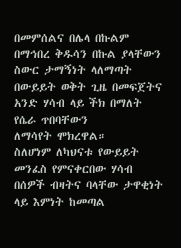በመምሰልና በሌላ በኩልም በማኅበረ ቅዱሳን በኩል ያላቸውን ስውር ታማኝነት ላለማጣት በውይይት ወቅት ጊዜ በመፍጀትና አንድ ሃሳብ ላይ ችክ በማለት የሴራ ጥበባቸውን
ለማሳየት ሞክረዋል።
ስለሆነም ለካህናቱ የውይይት መንፈስ የምናቀርበው ሃሳብ በሰዎች ብዛትና ባላቸው ታዋቂነት ላይ እምነት ከመጣል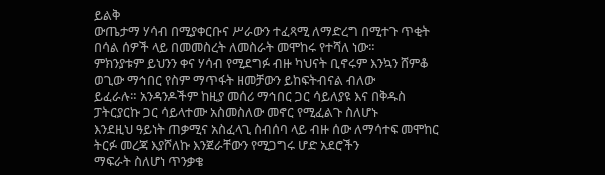ይልቅ
ውጤታማ ሃሳብ በሚያቀርቡና ሥራውን ተፈጻሚ ለማድረግ በሚተጉ ጥቂት በሳል ሰዎች ላይ በመመስረት ለመስራት መሞከሩ የተሻለ ነው።
ምክንያቱም ይህንን ቀና ሃሳብ የሚደግፉ ብዙ ካህናት ቢኖሩም እንኳን ሸምቆ ወጊው ማኅበር የስም ማጥፋት ዘመቻውን ይከፍትብናል ብለው
ይፈራሉ። አንዳንዶችም ከዚያ መሰሪ ማኅበር ጋር ሳይለያዩ እና በቅዱስ ፓትርያርኩ ጋር ሳይላተሙ አስመስለው መኖር የሚፈልጉ ስለሆኑ
እንደዚህ ዓይነት ጠቃሚና አስፈላጊ ስብሰባ ላይ ብዙ ሰው ለማሳተፍ መሞከር ትርፉ መረጃ እያሾለኩ እንጀራቸውን የሚጋግሩ ሆድ አደሮችን
ማፍራት ስለሆነ ጥንቃቄ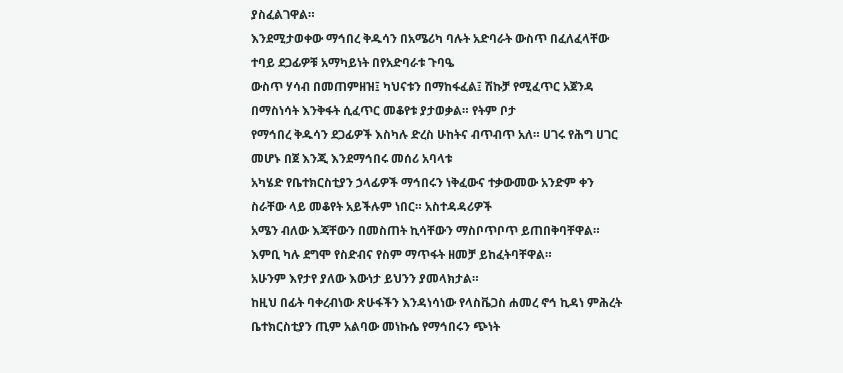ያስፈልገዋል።
እንደሚታወቀው ማኅበረ ቅዱሳን በአሜሪካ ባሉት አድባራት ውስጥ በፈለፈላቸው ተባይ ደጋፊዎቹ አማካይነት በየአድባራቱ ጉባዔ
ውስጥ ሃሳብ በመጠምዘዝ፤ ካህናቱን በማከፋፈል፤ ሽኩቻ የሚፈጥር አጀንዳ በማስነሳት እንቅፋት ሲፈጥር መቆየቱ ያታወቃል። የትም ቦታ
የማኅበረ ቅዱሳን ደጋፊዎች እስካሉ ድረስ ሁከትና ብጥብጥ አለ። ሀገሩ የሕግ ሀገር መሆኑ በጀ እንጂ እንደማኅበሩ መሰሪ አባላቱ
አካሄድ የቤተክርስቲያን ኃላፊዎች ማኅበሩን ነቅፈውና ተቃውመው አንድም ቀን ስራቸው ላይ መቆየት አይችሉም ነበር። አስተዳዳሪዎች
አሜን ብለው እጃቸውን በመስጠት ኪሳቸውን ማስቦጥቦጥ ይጠበቅባቸዋል። እምቢ ካሉ ደግሞ የስድብና የስም ማጥፋት ዘመቻ ይከፈትባቸዋል።
አሁንም እየታየ ያለው እውነታ ይህንን ያመላክታል።
ከዚህ በፊት ባቀረብነው ጽሁፋችን እንዳነሳነው የላስቬጋስ ሐመረ ኖኅ ኪዳነ ምሕረት ቤተክርስቲያን ጢም አልባው መነኩሴ የማኅበሩን ጭነት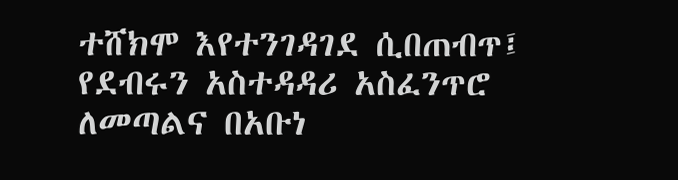ተሸክሞ እየተንገዳገደ ሲበጠብጥ፤ የደብሩን አስተዳዳሪ አስፈንጥሮ ለመጣልና በአቡነ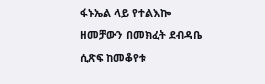ፋኑኤል ላይ የተልእኰ ዘመቻውን በመክፈት ደብዳቤ
ሲጽፍ ከመቆየቱ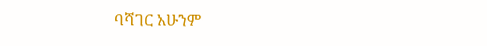ባሻገር አሁንም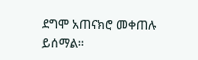ደግሞ አጠናክሮ መቀጠሉ ይሰማል።